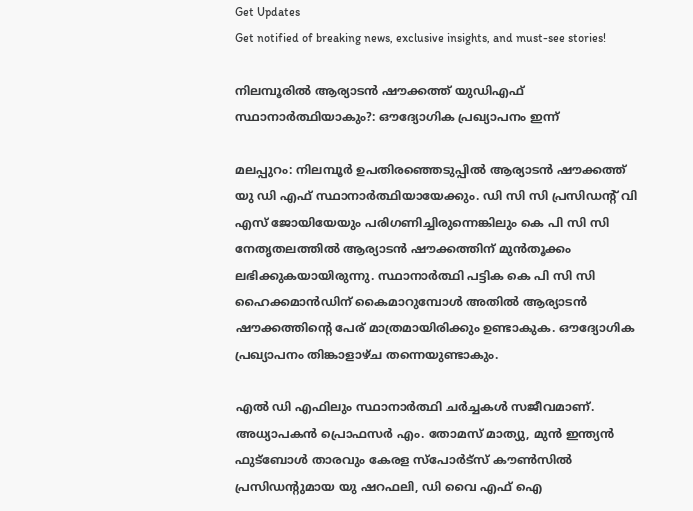Get Updates
Get notified of breaking news, exclusive insights, and must-see stories!

നിലമ്പൂരില്‍ ആര്യാടൻ ഷൗക്കത്ത് യുഡിഎഫ് സ്ഥാനാർത്ഥിയാകും?: ഔദ്യോഗിക പ്രഖ്യാപനം ഇന്ന്

മലപ്പുറം: നിലമ്പൂർ ഉപതിരഞ്ഞെടുപ്പില്‍ ആര്യാടൻ ഷൗക്കത്ത് യു ഡി എഫ് സ്ഥാനാർത്ഥിയായേക്കും. ഡി സി സി പ്രസിഡന്റ് വി എസ് ജോയിയേയും പരിഗണിച്ചിരുന്നെങ്കിലും കെ പി സി സി നേതൃതലത്തില്‍ ആര്യാടൻ ഷൗക്കത്തിന് മുന്‍തൂക്കം ലഭിക്കുകയായിരുന്നു. സ്ഥാനാർത്ഥി പട്ടിക കെ പി സി സി ഹൈക്കമാന്‍ഡിന് കൈമാറുമ്പോള്‍ അതില്‍ ആര്യാടൻ ഷൗക്കത്തിന്റെ പേര് മാത്രമായിരിക്കും ഉണ്ടാകുക. ഔദ്യോഗിക പ്രഖ്യാപനം തിങ്കാളാഴ്ച തന്നെയുണ്ടാകും.

എല്‍ ഡി എഫിലും സ്ഥാനാർത്ഥി ചർച്ചകള്‍ സജീവമാണ്. അധ്യാപകൻ പ്രൊഫസർ എം. തോമസ് മാത്യു, മുൻ ഇന്ത്യൻ ഫുട്ബോൾ താരവും കേരള സ്പോർട്സ് കൗൺസിൽ പ്രസിഡന്റുമായ യു ഷറഫലി, ഡി വൈ എഫ് ഐ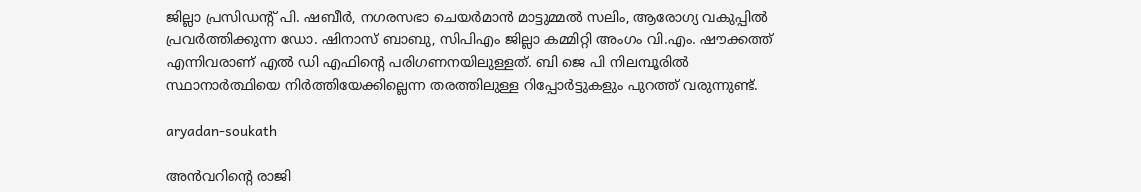ജില്ലാ പ്രസിഡന്റ് പി. ഷബീർ, നഗരസഭാ ചെയർമാൻ മാട്ടുമ്മൽ സലിം, ആരോഗ്യ വകുപ്പിൽ പ്രവർത്തിക്കുന്ന ഡോ. ഷിനാസ് ബാബു, സിപിഎം ജില്ലാ കമ്മിറ്റി അംഗം വി.എം. ഷൗക്കത്ത് എന്നിവരാണ് എല്‍ ഡി എഫിന്റെ പരിഗണനയിലുള്ളത്. ബി ജെ പി നിലമ്പൂരില്‍ സ്ഥാനാർത്ഥിയെ നിർത്തിയേക്കില്ലെന്ന തരത്തിലുള്ള റിപ്പോർട്ടുകളും പുറത്ത് വരുന്നുണ്ട്.

aryadan-soukath

അന്‍വറിന്റെ രാജി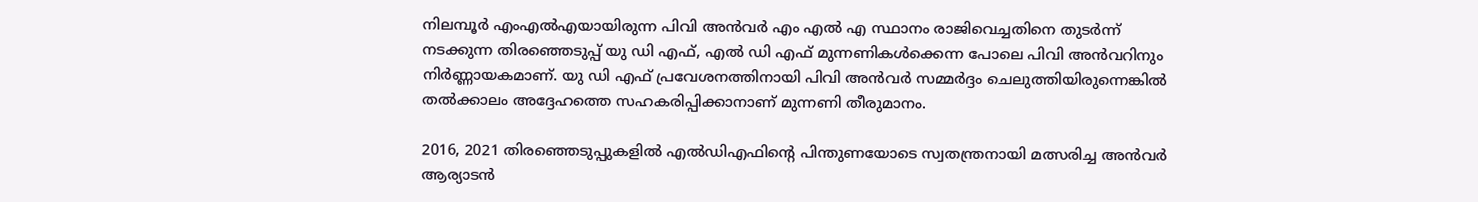നിലമ്പൂർ എംഎൽഎയായിരുന്ന പിവി അൻവർ എം എല്‍ എ സ്ഥാനം രാജിവെച്ചതിനെ തുടർന്ന് നടക്കുന്ന തിരഞ്ഞെടുപ്പ് യു ഡി എഫ്, എല്‍ ഡി എഫ് മുന്നണികള്‍ക്കെന്ന പോലെ പിവി അന്‍വറിനും നിർണ്ണായകമാണ്. യു ഡി എഫ് പ്രവേശനത്തിനായി പിവി അന്‍വർ സമ്മർദ്ദം ചെലുത്തിയിരുന്നെങ്കില്‍ തല്‍ക്കാലം അദ്ദേഹത്തെ സഹകരിപ്പിക്കാനാണ് മുന്നണി തീരുമാനം.

2016, 2021 തിരഞ്ഞെടുപ്പുകളിൽ എൽഡിഎഫിന്റെ പിന്തുണയോടെ സ്വതന്ത്രനായി മത്സരിച്ച അൻവർ ആര്യാടൻ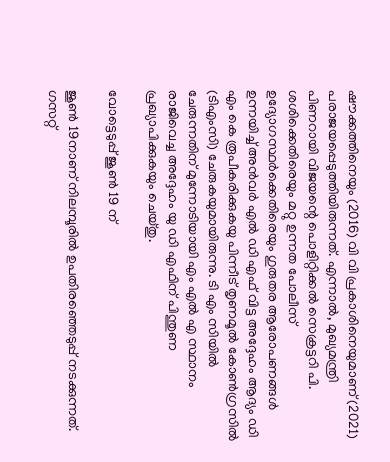ഷൗക്കത്തിനെയും (2016) വി വി പ്രകാശിനെയുമാണ് (2021) പരാജയപ്പെടുത്തിയിരുന്നത്. എന്നാൽ, മുഖ്യമന്ത്രി പിണറായി വിജയന്റെ പൊളിറ്റിക്കല്‍ സെക്രട്ടറി പി. ശശിക്കെതിരെയും മറ്റു ഉന്നത പോലീസ് ഉദ്യോഗസ്ഥർക്കെതിരെയും ഗുരുതര ആരോപണങ്ങൾ ഉന്നയിച്ച് അൻവർ എൽ ഡി എഫ് വിട്ട അദ്ദേഹം ആദ്യം ഡി എം കെ രൂപീകരിക്കുകയു പിന്നീട് തൃണമൂൽ കോൺഗ്രസിൽ (ടിഎംസി) ചേരുകയുമായിരുന്നു. ടി എം സിയില്‍ ചേരുന്നതിന് മുന്നോടിയായി എം എല്‍ എ സ്ഥാനം രാജിവെച്ച അദ്ദേഹം യു ഡി എഫിന് പിന്തുണ പ്രഖ്യാപിക്കുകയും ചെയ്തു.

വോട്ടെടുപ്പ് ജൂണ്‍ 19 ന്

ജൂൺ 19നാണ് നിലമ്പൂരില്‍ ഉപതിരഞ്ഞെടുപ്പ് നടക്കുന്നത്. ഗസറ്റ്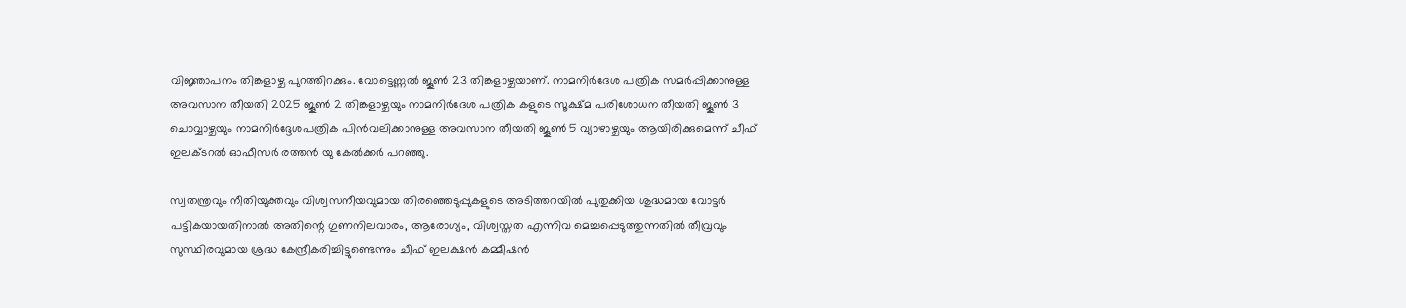വിജ്ഞാപനം തിങ്കളാഴ്ച പുറത്തിറക്കും. വോട്ടെണ്ണൽ ജൂൺ 23 തിങ്കളാഴ്ചയാണ്. നാമനിർദേശ പത്രിക സമർപ്പിക്കാനുള്ള അവസാന തീയതി 2025 ജൂൺ 2 തിങ്കളാഴ്ചയും നാമനിർദേശ പത്രിക കളുടെ സൂക്ഷ്മ പരിശോധന തീയതി ജൂൺ 3 ചൊവ്വാഴ്ചയും നാമനിർദ്ദേശപത്രിക പിൻവലിക്കാനുള്ള അവസാന തീയതി ജൂൺ 5 വ്യാഴാഴ്ചയും ആയിരിക്കുമെന്ന് ചീഫ് ഇലക്ടറൽ ഓഫീസർ രത്തൻ യു കേൽക്കർ പറഞ്ഞു.

സ്വതന്ത്രവും നീതിയുക്തവും വിശ്വസനീയവുമായ തിരഞ്ഞെടുപ്പുകളുടെ അടിത്തറയിൽ പുതുക്കിയ ശുദ്ധമായ വോട്ടർ പട്ടികയായതിനാൽ അതിന്റെ ഗുണനിലവാരം, ആരോഗ്യം, വിശ്വസ്തത എന്നിവ മെച്ചപ്പെടുത്തുന്നതിൽ തീവ്രവും സുസ്ഥിരവുമായ ശ്രദ്ധ കേന്ദ്രീകരിച്ചിട്ടുണ്ടെന്നും ചീഫ് ഇലക്ഷൻ കമ്മീഷൻ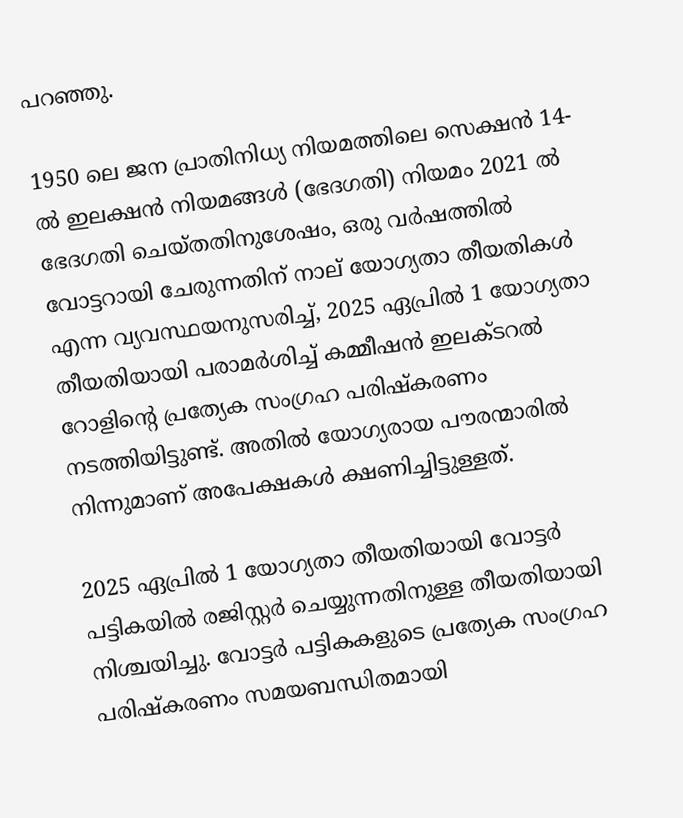പറഞ്ഞു.

1950 ലെ ജന പ്രാതിനിധ്യ നിയമത്തിലെ സെക്ഷൻ 14-ൽ ഇലക്ഷൻ നിയമങ്ങൾ (ഭേദഗതി) നിയമം 2021 ൽ ഭേദഗതി ചെയ്തതിനുശേഷം, ഒരു വർഷത്തിൽ വോട്ടറായി ചേരുന്നതിന് നാല് യോഗ്യതാ തീയതികൾ എന്ന വ്യവസ്ഥയനുസരിച്ച്, 2025 ഏപ്രിൽ 1 യോഗ്യതാ തീയതിയായി പരാമർശിച്ച് കമ്മീഷൻ ഇലക്ടറൽ റോളിന്റെ പ്രത്യേക സംഗ്രഹ പരിഷ്‌കരണം നടത്തിയിട്ടുണ്ട്. അതിൽ യോഗ്യരായ പൗരന്മാരിൽ നിന്നുമാണ് അപേക്ഷകൾ ക്ഷണിച്ചിട്ടുള്ളത്.

2025 ഏപ്രിൽ 1 യോഗ്യതാ തീയതിയായി വോട്ടർ പട്ടികയിൽ രജിസ്റ്റർ ചെയ്യുന്നതിനുള്ള തീയതിയായി നിശ്ചയിച്ചു. വോട്ടർ പട്ടികകളുടെ പ്രത്യേക സംഗ്രഹ പരിഷ്‌കരണം സമയബന്ധിതമായി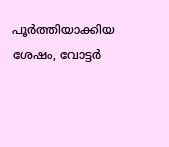പൂർത്തിയാക്കിയ ശേഷം, വോട്ടർ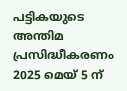പട്ടികയുടെ അന്തിമ പ്രസിദ്ധീകരണം 2025 മെയ് 5 ന്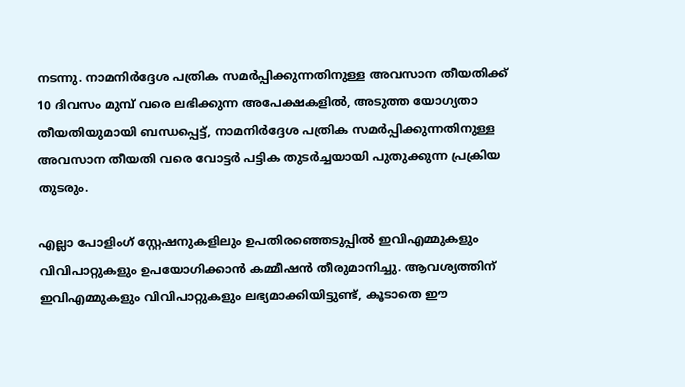നടന്നു. നാമനിർദ്ദേശ പത്രിക സമർപ്പിക്കുന്നതിനുള്ള അവസാന തീയതിക്ക് 10 ദിവസം മുമ്പ് വരെ ലഭിക്കുന്ന അപേക്ഷകളിൽ, അടുത്ത യോഗ്യതാ തീയതിയുമായി ബന്ധപ്പെട്ട്, നാമനിർദ്ദേശ പത്രിക സമർപ്പിക്കുന്നതിനുള്ള അവസാന തീയതി വരെ വോട്ടർ പട്ടിക തുടർച്ചയായി പുതുക്കുന്ന പ്രക്രിയ തുടരും.

എല്ലാ പോളിംഗ് സ്റ്റേഷനുകളിലും ഉപതിരഞ്ഞെടുപ്പിൽ ഇവിഎമ്മുകളും വിവിപാറ്റുകളും ഉപയോഗിക്കാൻ കമ്മീഷൻ തീരുമാനിച്ചു. ആവശ്യത്തിന് ഇവിഎമ്മുകളും വിവിപാറ്റുകളും ലഭ്യമാക്കിയിട്ടുണ്ട്, കൂടാതെ ഈ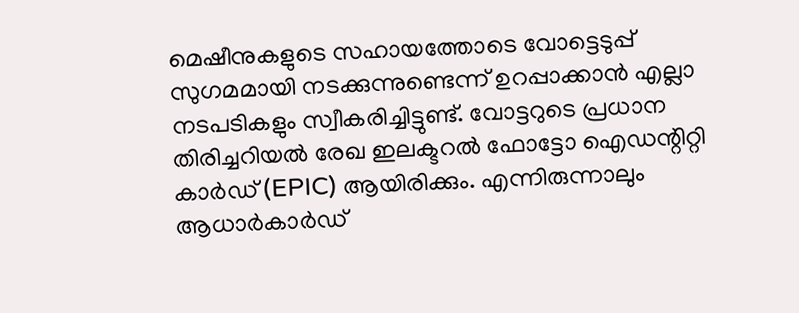മെഷീനുകളുടെ സഹായത്തോടെ വോട്ടെടുപ്പ് സുഗമമായി നടക്കുന്നുണ്ടെന്ന് ഉറപ്പാക്കാൻ എല്ലാ നടപടികളും സ്വീകരിച്ചിട്ടുണ്ട്. വോട്ടറുടെ പ്രധാന തിരിച്ചറിയൽ രേഖ ഇലക്ടറൽ ഫോട്ടോ ഐഡന്റിറ്റി കാർഡ് (EPIC) ആയിരിക്കും. എന്നിരുന്നാലും ആധാർകാർഡ്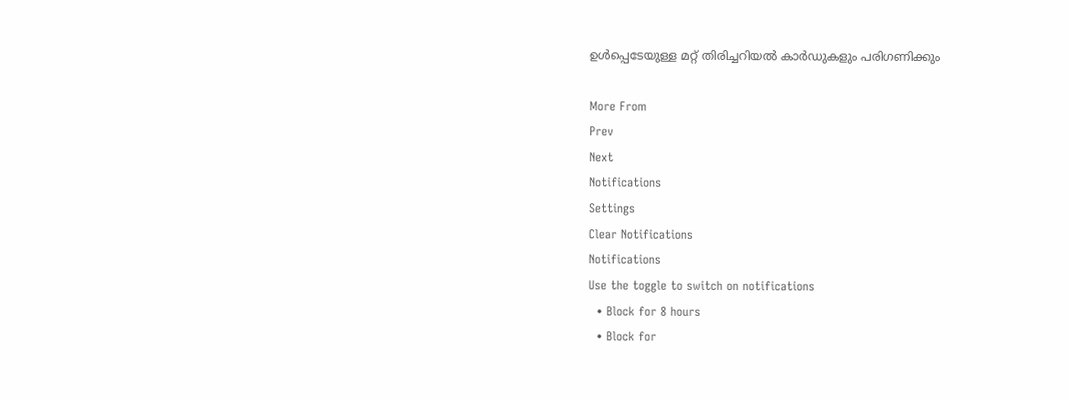ഉള്‍പ്പെടേയുള്ള മറ്റ് തിരിച്ചറിയല്‍ കാർഡുകളും പരിഗണിക്കും

More From
Prev
Next
Notifications
Settings
Clear Notifications
Notifications
Use the toggle to switch on notifications
  • Block for 8 hours
  • Block for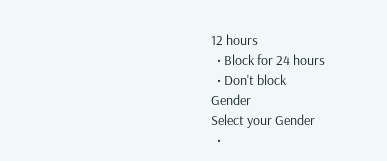12 hours
  • Block for 24 hours
  • Don't block
Gender
Select your Gender
  •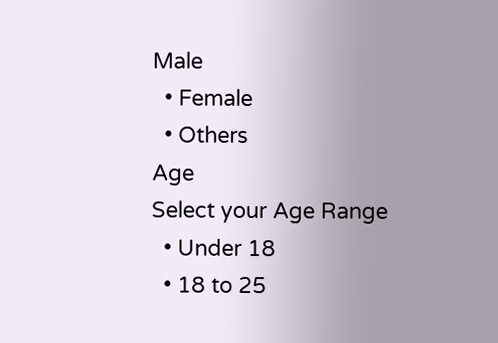Male
  • Female
  • Others
Age
Select your Age Range
  • Under 18
  • 18 to 25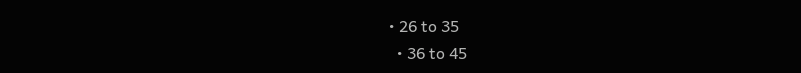• 26 to 35
  • 36 to 45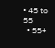• 45 to 55
  • 55+